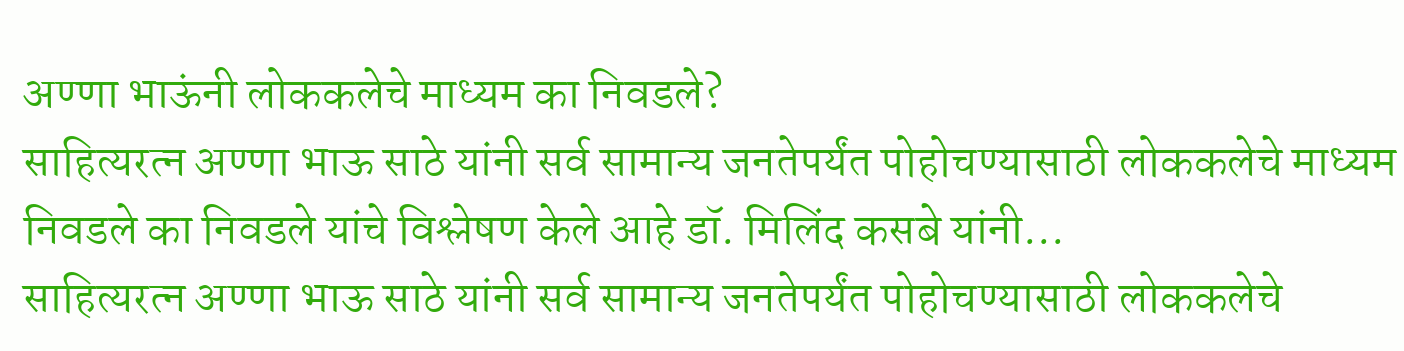अण्णा भाऊंनी लोककलेचे माध्यम का निवडले?
साहित्यरत्न अण्णा भाऊ साठे यांनी सर्व सामान्य जनतेपर्यंत पोहोचण्यासाठी लोककलेचे माध्यम निवडले का निवडले यांचे विश्लेषण केले आहे डॉ. मिलिंद कसबे यांनी...
साहित्यरत्न अण्णा भाऊ साठे यांनी सर्व सामान्य जनतेपर्यंत पोहोचण्यासाठी लोककलेचे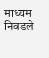माध्यम निवडले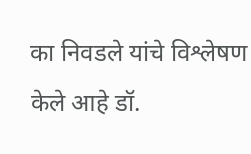का निवडले यांचे विश्लेषण केले आहे डॉ.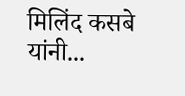मिलिंद कसबे यांनी...